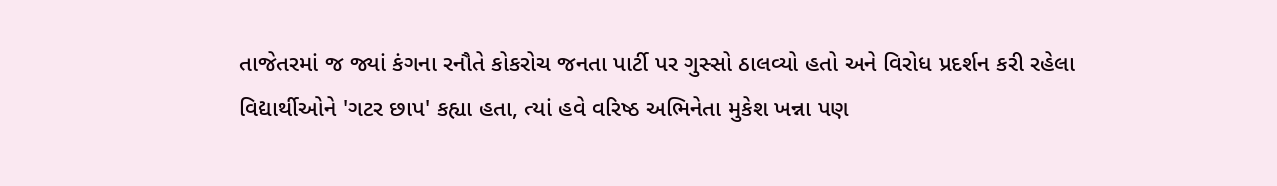તાજેતરમાં જ જ્યાં કંગના રનૌતે કોકરોચ જનતા પાર્ટી પર ગુસ્સો ઠાલવ્યો હતો અને વિરોધ પ્રદર્શન કરી રહેલા વિદ્યાર્થીઓને 'ગટર છાપ' કહ્યા હતા, ત્યાં હવે વરિષ્ઠ અભિનેતા મુકેશ ખન્ના પણ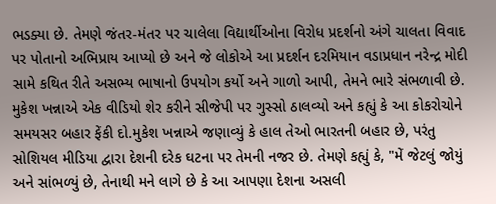ભડક્યા છે. તેમણે જંતર-મંતર પર ચાલેલા વિદ્યાર્થીઓના વિરોધ પ્રદર્શનો અંગે ચાલતા વિવાદ પર પોતાનો અભિપ્રાય આપ્યો છે અને જે લોકોએ આ પ્રદર્શન દરમિયાન વડાપ્રધાન નરેન્દ્ર મોદી સામે કથિત રીતે અસભ્ય ભાષાનો ઉપયોગ કર્યો અને ગાળો આપી, તેમને ભારે સંભળાવી છે. મુકેશ ખન્નાએ એક વીડિયો શેર કરીને સીજેપી પર ગુસ્સો ઠાલવ્યો અને કહ્યું કે આ કોકરોચોને સમયસર બહાર ફેંકી દો.મુકેશ ખન્નાએ જણાવ્યું કે હાલ તેઓ ભારતની બહાર છે, પરંતુ સોશિયલ મીડિયા દ્વારા દેશની દરેક ઘટના પર તેમની નજર છે. તેમણે કહ્યું કે, "મેં જેટલું જોયું અને સાંભળ્યું છે, તેનાથી મને લાગે છે કે આ આપણા દેશના અસલી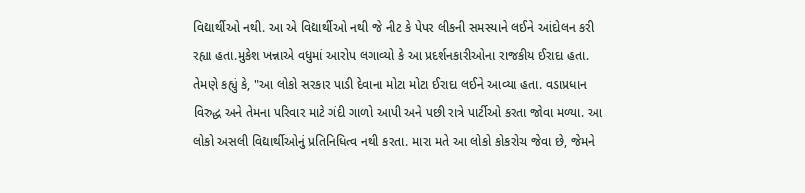વિદ્યાર્થીઓ નથી. આ એ વિદ્યાર્થીઓ નથી જે નીટ કે પેપર લીકની સમસ્યાને લઈને આંદોલન કરી રહ્યા હતા.મુકેશ ખન્નાએ વધુમાં આરોપ લગાવ્યો કે આ પ્રદર્શનકારીઓના રાજકીય ઈરાદા હતા. તેમણે કહ્યું કે, "આ લોકો સરકાર પાડી દેવાના મોટા મોટા ઈરાદા લઈને આવ્યા હતા. વડાપ્રધાન વિરુદ્ધ અને તેમના પરિવાર માટે ગંદી ગાળો આપી અને પછી રાત્રે પાર્ટીઓ કરતા જોવા મળ્યા. આ લોકો અસલી વિદ્યાર્થીઓનું પ્રતિનિધિત્વ નથી કરતા. મારા મતે આ લોકો કોકરોચ જેવા છે, જેમને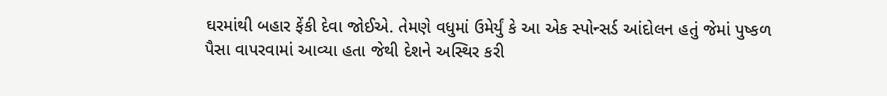ઘરમાંથી બહાર ફેંકી દેવા જોઈએ. તેમણે વધુમાં ઉમેર્યું કે આ એક સ્પોન્સર્ડ આંદોલન હતું જેમાં પુષ્કળ પૈસા વાપરવામાં આવ્યા હતા જેથી દેશને અસ્થિર કરી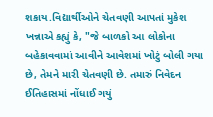શકાય.વિદ્યાર્થીઓને ચેતવણી આપતાં મુકેશ ખન્નાએ કહ્યું કે, "જે બાળકો આ લોકોના બહેકાવવામાં આવીને આવેશમાં ખોટું બોલી ગયા છે, તેમને મારી ચેતવણી છે. તમારું નિવેદન ઈતિહાસમાં નોંધાઈ ગયું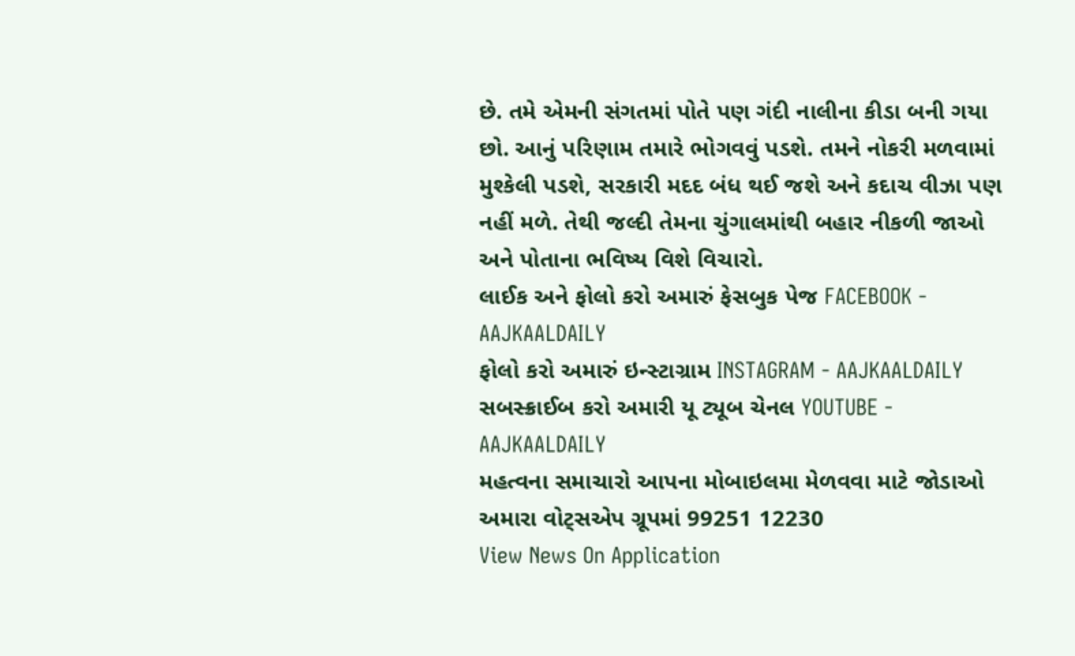છે. તમે એમની સંગતમાં પોતે પણ ગંદી નાલીના કીડા બની ગયા છો. આનું પરિણામ તમારે ભોગવવું પડશે. તમને નોકરી મળવામાં મુશ્કેલી પડશે, સરકારી મદદ બંધ થઈ જશે અને કદાચ વીઝા પણ નહીં મળે. તેથી જલ્દી તેમના ચુંગાલમાંથી બહાર નીકળી જાઓ અને પોતાના ભવિષ્ય વિશે વિચારો.
લાઈક અને ફોલો કરો અમારું ફેસબુક પેજ FACEBOOK - AAJKAALDAILY
ફોલો કરો અમારું ઇન્સ્ટાગ્રામ INSTAGRAM - AAJKAALDAILY
સબસ્ક્રાઈબ કરો અમારી યૂ ટ્યૂબ ચેનલ YOUTUBE - AAJKAALDAILY
મહત્વના સમાચારો આપના મોબાઇલમા મેળવવા માટે જોડાઓ અમારા વોટ્સએપ ગ્રૂપમાં 99251 12230
View News On Application